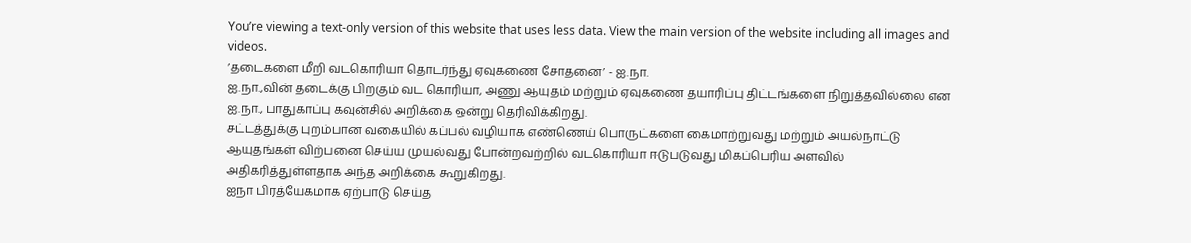You’re viewing a text-only version of this website that uses less data. View the main version of the website including all images and videos.
’தடைகளை மீறி வடகொரியா தொடர்ந்து ஏவுகணை சோதனை’ - ஐ.நா.
ஐ.நா.,வின் தடைக்கு பிறகும் வட கொரியா, அணு ஆயுதம் மற்றும் ஏவுகணை தயாரிப்பு திட்டங்களை நிறுத்தவில்லை என ஐ.நா., பாதுகாப்பு கவுன்சில் அறிக்கை ஒன்று தெரிவிக்கிறது.
சட்டத்துக்கு புறம்பான வகையில் கப்பல் வழியாக எண்ணெய் பொருட்களை கைமாற்றுவது மற்றும் அயல்நாட்டு ஆயுதங்கள் விற்பனை செய்ய முயல்வது போன்றவற்றில் வடகொரியா ஈடுபடுவது மிகப்பெரிய அளவில் அதிகரித்துள்ளதாக அந்த அறிக்கை கூறுகிறது.
ஐநா பிரத்யேகமாக ஏற்பாடு செய்த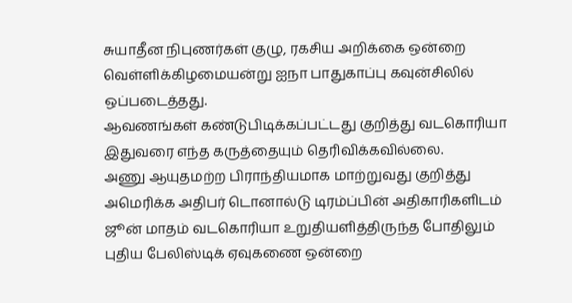சுயாதீன நிபுணர்கள் குழு, ரகசிய அறிக்கை ஒன்றை வெள்ளிக்கிழமையன்று ஐநா பாதுகாப்பு கவுன்சிலில் ஒப்படைத்தது.
ஆவணங்கள் கண்டுபிடிக்கப்பட்டது குறித்து வடகொரியா இதுவரை எந்த கருத்தையும் தெரிவிக்கவில்லை.
அணு ஆயுதமற்ற பிராந்தியமாக மாற்றுவது குறித்து அமெரிக்க அதிபர் டொனால்டு டிரம்ப்பின் அதிகாரிகளிடம் ஜூன் மாதம் வடகொரியா உறுதியளித்திருந்த போதிலும் புதிய பேலிஸ்டிக் ஏவுகணை ஒன்றை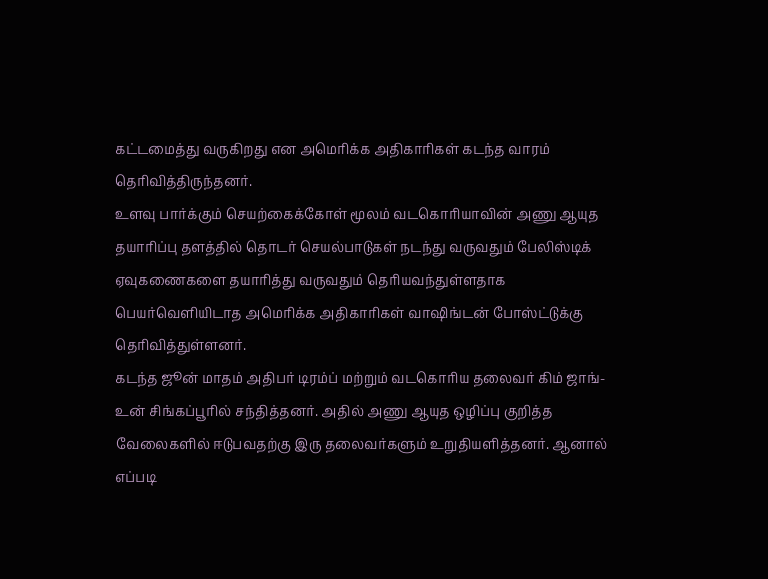கட்டமைத்து வருகிறது என அமெரிக்க அதிகாரிகள் கடந்த வாரம் தெரிவித்திருந்தனர்.
உளவு பார்க்கும் செயற்கைக்கோள் மூலம் வடகொரியாவின் அணு ஆயுத தயாரிப்பு தளத்தில் தொடர் செயல்பாடுகள் நடந்து வருவதும் பேலிஸ்டிக் ஏவுகணைகளை தயாரித்து வருவதும் தெரியவந்துள்ளதாக பெயர்வெளியிடாத அமெரிக்க அதிகாரிகள் வாஷிங்டன் போஸ்ட்டுக்கு தெரிவித்துள்ளனர்.
கடந்த ஜூன் மாதம் அதிபர் டிரம்ப் மற்றும் வடகொரிய தலைவர் கிம் ஜாங்-உன் சிங்கப்பூரில் சந்தித்தனர். அதில் அணு ஆயுத ஒழிப்பு குறித்த வேலைகளில் ஈடுபவதற்கு இரு தலைவர்களும் உறுதியளித்தனர். ஆனால் எப்படி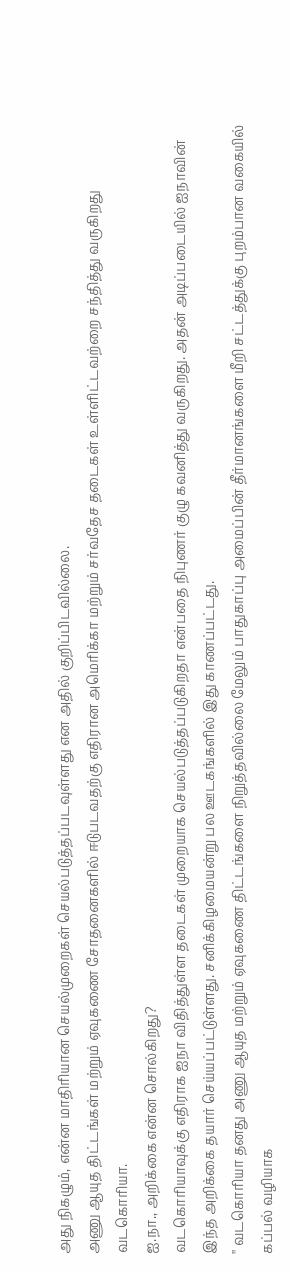அது நிகழும், என்ன மாதிரியான செயல்முறைகள் செயல்படுத்தப்படவுள்ளது என அதில் குறிப்பிடவில்லை.
அணு ஆயுத திட்டங்கள் மற்றும் ஏவுகணை சோதனைகளில் ஈடுபடவதற்கு எதிரான அமெரிக்கா மற்றும் சர்வதேச தடைகள் உள்ளிட்டவற்றை சந்தித்து வருகிறது வடகொரியா.
ஐ.நா., அறிக்கை என்ன சொல்கிறது?
வடகொரியாவுக்கு எதிராக ஐநா விதித்துள்ள தடைகள் முறையாக செயல்படுத்தப்படுகிறதா என்பதை நிபுணர் குழு கவனித்து வருகிறது. அதன் அடிப்படையில் ஐநாவின் இந்த அறிக்கை தயார் செய்யப்பட்டுள்ளது. சனிக்கிழமையன்று பல ஊடகங்களில் இது காணப்பட்டது.
'' வடகொரியா தனது அணு ஆயுத மற்றும் ஏவுகணை திட்டங்களை நிறுத்தவில்லை மேலும் பாதுகாப்பு அமைப்பின் தீர்மானங்களை மீறி சட்டத்துக்கு புறம்பான வகையில் கப்பல் வழியாக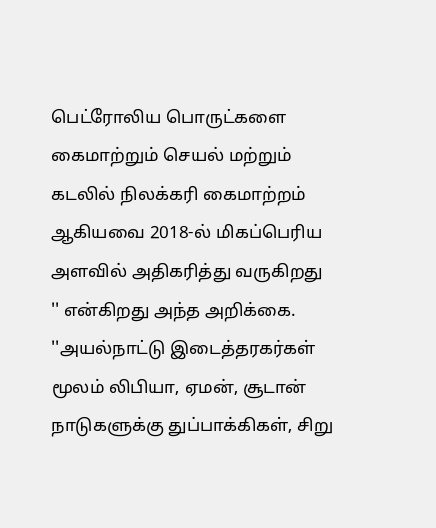பெட்ரோலிய பொருட்களை கைமாற்றும் செயல் மற்றும் கடலில் நிலக்கரி கைமாற்றம் ஆகியவை 2018-ல் மிகப்பெரிய அளவில் அதிகரித்து வருகிறது '' என்கிறது அந்த அறிக்கை.
''அயல்நாட்டு இடைத்தரகர்கள் மூலம் லிபியா, ஏமன், சூடான் நாடுகளுக்கு துப்பாக்கிகள், சிறு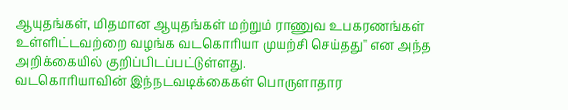ஆயுதங்கள், மிதமான ஆயுதங்கள் மற்றும் ராணுவ உபகரணங்கள் உள்ளிட்டவற்றை வழங்க வடகொரியா முயற்சி செய்தது'' என அந்த அறிக்கையில் குறிப்பிடப்பட்டுள்ளது.
வடகொரியாவின் இந்நடவடிக்கைகள் பொருளாதார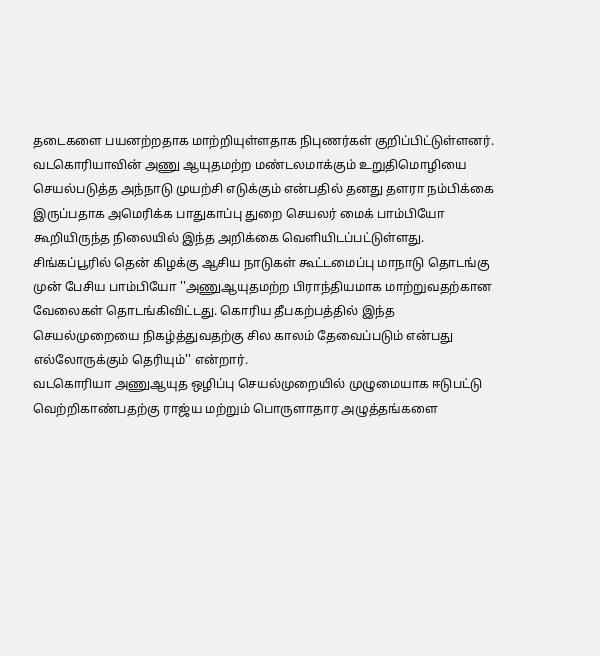தடைகளை பயனற்றதாக மாற்றியுள்ளதாக நிபுணர்கள் குறிப்பிட்டுள்ளனர்.
வடகொரியாவின் அணு ஆயுதமற்ற மண்டலமாக்கும் உறுதிமொழியை செயல்படுத்த அந்நாடு முயற்சி எடுக்கும் என்பதில் தனது தளரா நம்பிக்கை இருப்பதாக அமெரிக்க பாதுகாப்பு துறை செயலர் மைக் பாம்பியோ கூறியிருந்த நிலையில் இந்த அறிக்கை வெளியிடப்பட்டுள்ளது.
சிங்கப்பூரில் தென் கிழக்கு ஆசிய நாடுகள் கூட்டமைப்பு மாநாடு தொடங்கு முன் பேசிய பாம்பியோ ''அணுஆயுதமற்ற பிராந்தியமாக மாற்றுவதற்கான வேலைகள் தொடங்கிவிட்டது. கொரிய தீபகற்பத்தில் இந்த செயல்முறையை நிகழ்த்துவதற்கு சில காலம் தேவைப்படும் என்பது எல்லோருக்கும் தெரியும்'' என்றார்.
வடகொரியா அணுஆயுத ஒழிப்பு செயல்முறையில் முழுமையாக ஈடுபட்டு வெற்றிகாண்பதற்கு ராஜ்ய மற்றும் பொருளாதார அழுத்தங்களை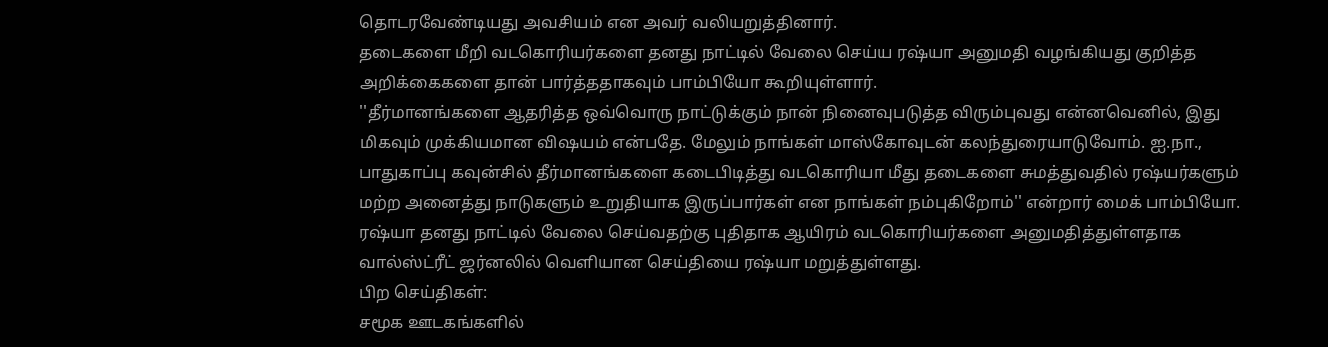தொடரவேண்டியது அவசியம் என அவர் வலியறுத்தினார்.
தடைகளை மீறி வடகொரியர்களை தனது நாட்டில் வேலை செய்ய ரஷ்யா அனுமதி வழங்கியது குறித்த அறிக்கைகளை தான் பார்த்ததாகவும் பாம்பியோ கூறியுள்ளார்.
''தீர்மானங்களை ஆதரித்த ஒவ்வொரு நாட்டுக்கும் நான் நினைவுபடுத்த விரும்புவது என்னவெனில், இது மிகவும் முக்கியமான விஷயம் என்பதே. மேலும் நாங்கள் மாஸ்கோவுடன் கலந்துரையாடுவோம். ஐ.நா., பாதுகாப்பு கவுன்சில் தீர்மானங்களை கடைபிடித்து வடகொரியா மீது தடைகளை சுமத்துவதில் ரஷ்யர்களும் மற்ற அனைத்து நாடுகளும் உறுதியாக இருப்பார்கள் என நாங்கள் நம்புகிறோம்'' என்றார் மைக் பாம்பியோ.
ரஷ்யா தனது நாட்டில் வேலை செய்வதற்கு புதிதாக ஆயிரம் வடகொரியர்களை அனுமதித்துள்ளதாக வால்ஸ்ட்ரீட் ஜர்னலில் வெளியான செய்தியை ரஷ்யா மறுத்துள்ளது.
பிற செய்திகள்:
சமூக ஊடகங்களில்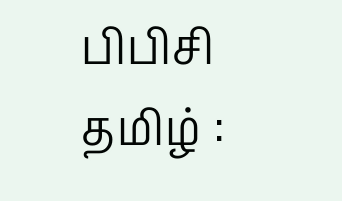பிபிசி தமிழ் :